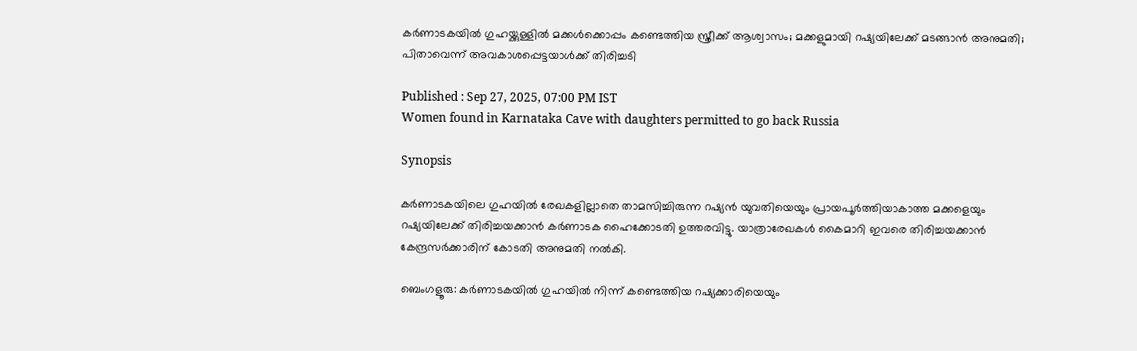കർണാടകയിൽ ഗുഹയ്ക്കുള്ളിൽ മക്കൾക്കൊപ്പം കണ്ടെത്തിയ സ്ത്രീക്ക് ആശ്വാസം; മക്കളുമായി റഷ്യയിലേക്ക് മടങ്ങാൻ അനുമതി; പിതാവെന്ന് അവകാശപ്പെട്ടയാൾക്ക് തിരിച്ചടി

Published : Sep 27, 2025, 07:00 PM IST
Women found in Karnataka Cave with daughters permitted to go back Russia

Synopsis

കർണാടകയിലെ ഗുഹയിൽ രേഖകളില്ലാതെ താമസിച്ചിരുന്ന റഷ്യൻ യുവതിയെയും പ്രായപൂർത്തിയാകാത്ത മക്കളെയും റഷ്യയിലേക്ക് തിരിച്ചയക്കാൻ കർണാടക ഹൈക്കോടതി ഉത്തരവിട്ടു. യാത്രാരേഖകൾ കൈമാറി ഇവരെ തിരിച്ചയക്കാൻ കേന്ദ്രസർക്കാരിന് കോടതി അനുമതി നൽകി.

ബെംഗളൂരു: കർണാടകയിൽ ഗുഹയിൽ നിന്ന് കണ്ടെത്തിയ റഷ്യക്കാരിയെയും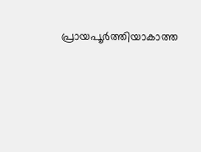പ്രായപൂർത്തിയാകാത്ത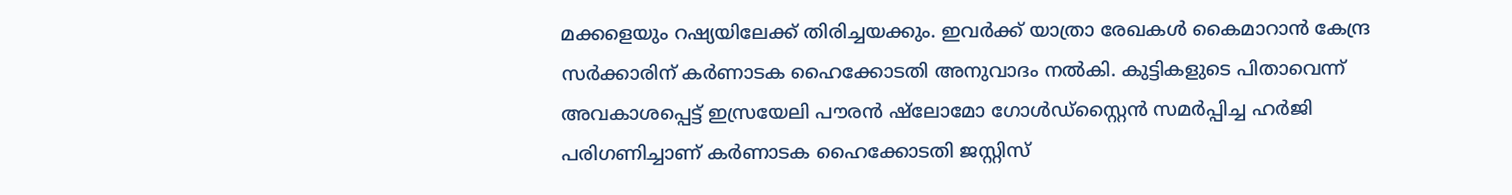മക്കളെയും റഷ്യയിലേക്ക് തിരിച്ചയക്കും. ഇവർക്ക് യാത്രാ രേഖകൾ കൈമാറാൻ കേന്ദ്ര സർക്കാരിന് കർണാടക ഹൈക്കോടതി അനുവാദം നൽകി. കുട്ടികളുടെ പിതാവെന്ന് അവകാശപ്പെട്ട് ഇസ്രയേലി പൗരൻ ഷ്ലോമോ ഗോൾഡ്‌സ്റ്റൈൻ സമർപ്പിച്ച ഹർജി പരിഗണിച്ചാണ് കർണാടക ഹൈക്കോടതി ജസ്റ്റിസ്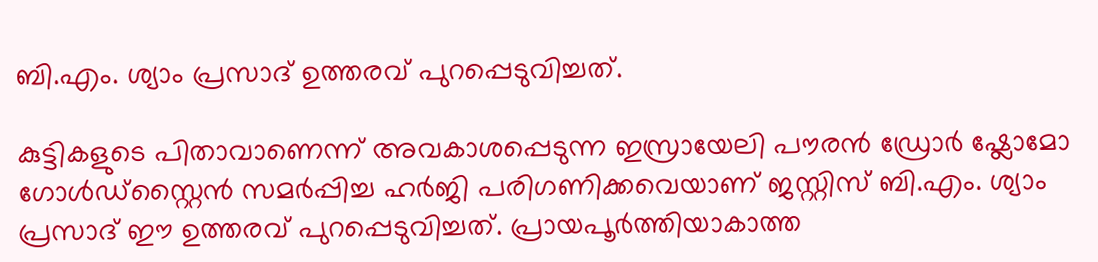ബി.എം. ശ്യാം പ്രസാദ് ഉത്തരവ് പുറപ്പെടുവിച്ചത്.

കുട്ടികളുടെ പിതാവാണെന്ന് അവകാശപ്പെടുന്ന ഇസ്രായേലി പൗരൻ ഡ്രോർ ഷ്ലോമോ ഗോൾഡ്‌സ്റ്റൈൻ സമർപ്പിച്ച ഹർജി പരിഗണിക്കവെയാണ് ജസ്റ്റിസ് ബി.എം. ശ്യാം പ്രസാദ് ഈ ഉത്തരവ് പുറപ്പെടുവിച്ചത്. പ്രായപൂർത്തിയാകാത്ത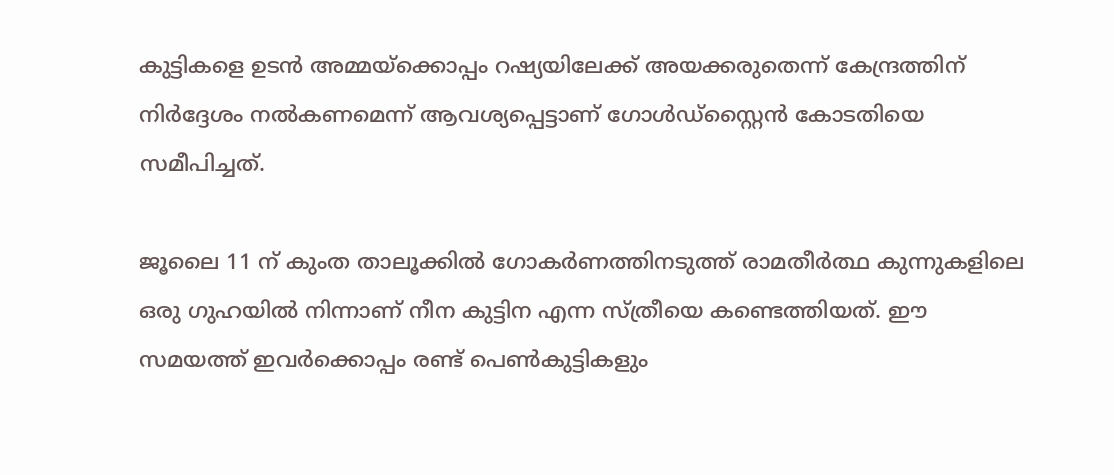കുട്ടികളെ ഉടൻ അമ്മയ്ക്കൊപ്പം റഷ്യയിലേക്ക് അയക്കരുതെന്ന് കേന്ദ്രത്തിന് നിർദ്ദേശം നൽകണമെന്ന് ആവശ്യപ്പെട്ടാണ് ഗോൾഡ്‌സ്റ്റൈൻ കോടതിയെ സമീപിച്ചത്.

ജൂലൈ 11 ന് കുംത താലൂക്കിൽ ഗോകർണത്തിനടുത്ത് രാമതീർത്ഥ കുന്നുകളിലെ ഒരു ഗുഹയിൽ നിന്നാണ് നീന കുട്ടിന എന്ന സ്ത്രീയെ കണ്ടെത്തിയത്. ഈ സമയത്ത് ഇവർക്കൊപ്പം രണ്ട് പെൺകുട്ടികളും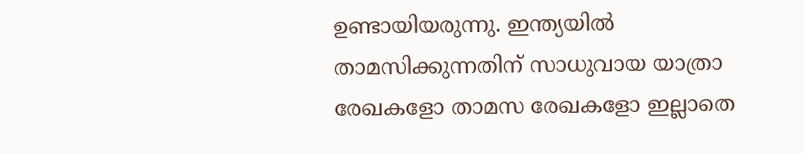ഉണ്ടായിയരുന്നു. ഇന്ത്യയിൽ താമസിക്കുന്നതിന് സാധുവായ യാത്രാ രേഖകളോ താമസ രേഖകളോ ഇല്ലാതെ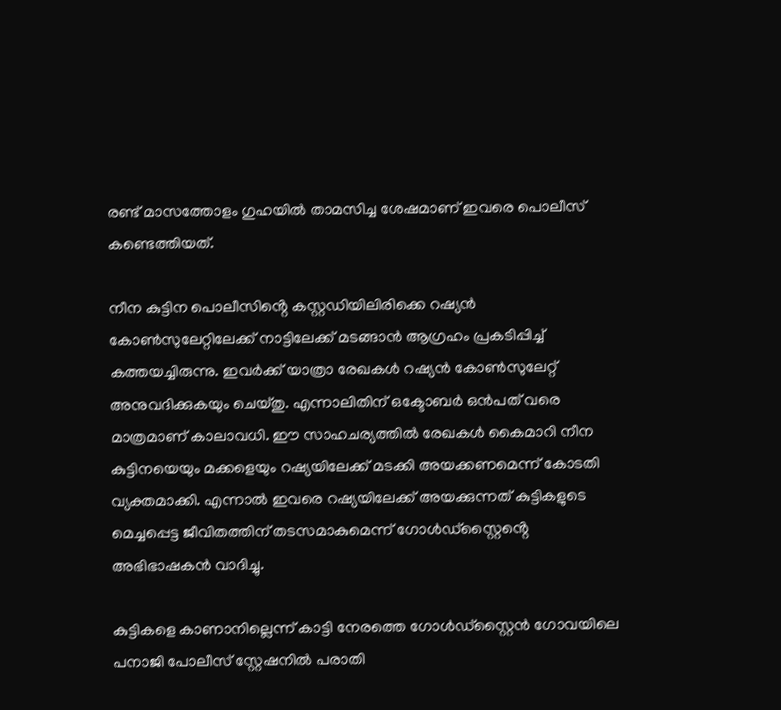രണ്ട് മാസത്തോളം ഗുഹയിൽ താമസിച്ച ശേഷമാണ് ഇവരെ പൊലീസ് കണ്ടെത്തിയത്.

നീന കുട്ടിന പൊലീസിൻ്റെ കസ്റ്റഡിയിലിരിക്കെ റഷ്യൻ കോൺസുലേറ്റിലേക്ക് നാട്ടിലേക്ക് മടങ്ങാൻ ആഗ്രഹം പ്രകടിപ്പിച്ച് കത്തയച്ചിരുന്നു. ഇവർക്ക് യാത്രാ രേഖകൾ റഷ്യൻ കോൺസുലേറ്റ് അനുവദിക്കുകയും ചെയ്തു. എന്നാലിതിന് ഒക്ടോബർ ഒൻപത് വരെ മാത്രമാണ് കാലാവധി. ഈ സാഹചര്യത്തിൽ രേഖകൾ കൈമാറി നീന കുട്ടിനയെയും മക്കളെയും റഷ്യയിലേക്ക് മടക്കി അയക്കണമെന്ന് കോടതി വ്യക്തമാക്കി. എന്നാൽ ഇവരെ റഷ്യയിലേക്ക് അയക്കുന്നത് കുട്ടികളുടെ മെച്ചപ്പെട്ട ജീവിതത്തിന് തടസമാകുമെന്ന് ഗോൾഡ്‌സ്റ്റൈൻ്റെ അഭിഭാഷകൻ വാദിച്ചു.

കുട്ടികളെ കാണാനില്ലെന്ന് കാട്ടി നേരത്തെ ഗോൾഡ്‌സ്റ്റൈൻ ഗോവയിലെ പനാജി പോലീസ് സ്റ്റേഷനിൽ പരാതി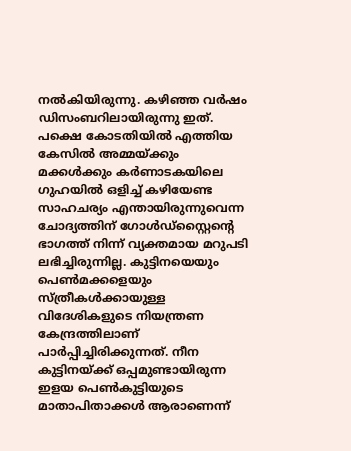നൽകിയിരുന്നു. കഴിഞ്ഞ വർഷം ഡിസംബറിലായിരുന്നു ഇത്. പക്ഷെ കോടതിയിൽ എത്തിയ കേസിൽ അമ്മയ്ക്കും മക്കൾക്കും കർണാടകയിലെ ഗുഹയിൽ ഒളിച്ച് കഴിയേണ്ട സാഹചര്യം എന്തായിരുന്നുവെന്ന ചോദ്യത്തിന് ഗോൾഡ്‌സ്റ്റൈൻ്റെ ഭാഗത്ത് നിന്ന് വ്യക്തമായ മറുപടി ലഭിച്ചിരുന്നില്ല. കുട്ടിനയെയും പെൺമക്കളെയും സ്ത്രീകൾക്കായുള്ള വിദേശികളുടെ നിയന്ത്രണ കേന്ദ്രത്തിലാണ് പാർപ്പിച്ചിരിക്കുന്നത്. നീന കുട്ടിനയ്ക്ക് ഒപ്പമുണ്ടായിരുന്ന ഇളയ പെൺകുട്ടിയുടെ മാതാപിതാക്കൾ ആരാണെന്ന്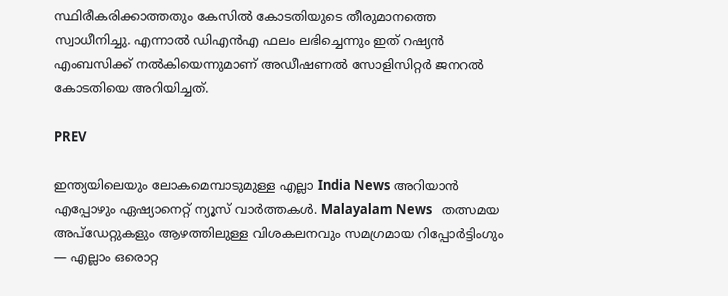സ്ഥിരീകരിക്കാത്തതും കേസിൽ കോടതിയുടെ തീരുമാനത്തെ സ്വാധീനിച്ചു. എന്നാൽ ഡിഎൻഎ ഫലം ലഭിച്ചെന്നും ഇത് റഷ്യൻ എംബസിക്ക് നൽകിയെന്നുമാണ് അഡീഷണൽ സോളിസിറ്റർ ജനറൽ കോടതിയെ അറിയിച്ചത്.

PREV

ഇന്ത്യയിലെയും ലോകമെമ്പാടുമുള്ള എല്ലാ India News അറിയാൻ എപ്പോഴും ഏഷ്യാനെറ്റ് ന്യൂസ് വാർത്തകൾ. Malayalam News   തത്സമയ അപ്‌ഡേറ്റുകളും ആഴത്തിലുള്ള വിശകലനവും സമഗ്രമായ റിപ്പോർട്ടിംഗും — എല്ലാം ഒരൊറ്റ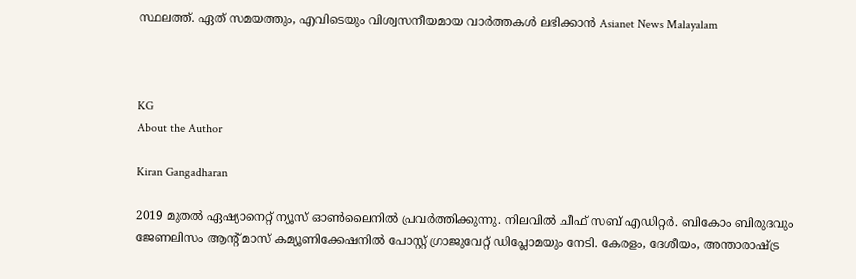സ്ഥലത്ത്. ഏത് സമയത്തും, എവിടെയും വിശ്വസനീയമായ വാർത്തകൾ ലഭിക്കാൻ Asianet News Malayalam



KG
About the Author

Kiran Gangadharan

2019 മുതല്‍ ഏഷ്യാനെറ്റ് ന്യൂസ് ഓണ്‍ലൈനില്‍ പ്രവര്‍ത്തിക്കുന്നു. നിലവില്‍ ചീഫ് സബ് എഡിറ്റർ. ബികോം ബിരുദവും ജേണലിസം ആൻ്റ് മാസ് കമ്യൂണിക്കേഷനിൽ പോസ്റ്റ് ഗ്രാജുവേറ്റ് ഡിപ്ലോമയും നേടി. കേരളം, ദേശീയം, അന്താരാഷ്ട്ര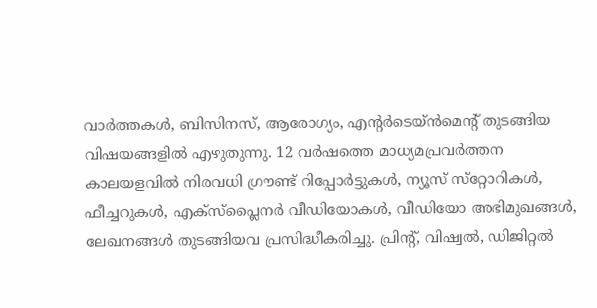വാര്‍ത്തകള്‍, ബിസിനസ്, ആരോഗ്യം, എന്റർടെയ്ൻമെൻ്റ് തുടങ്ങിയ വിഷയങ്ങളില്‍ എഴുതുന്നു. 12 വര്‍ഷത്തെ മാധ്യമപ്രവര്‍ത്തന കാലയളവില്‍ നിരവധി ഗ്രൗണ്ട് റിപ്പോര്‍ട്ടുകള്‍, ന്യൂസ് സ്‌റ്റോറികള്‍, ഫീച്ചറുകള്‍, എക്‌സ്‌പ്ലൈന‍ർ വീഡിയോകൾ, വീഡിയോ അഭിമുഖങ്ങള്‍, ലേഖനങ്ങള്‍ തുടങ്ങിയവ പ്രസിദ്ധീകരിച്ചു. പ്രിന്റ്, വിഷ്വല്‍, ഡിജിറ്റല്‍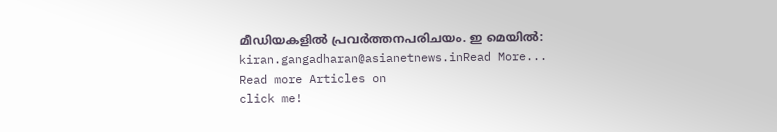മീഡിയകളില്‍ പ്രവര്‍ത്തനപരിചയം. ഇ മെയില്‍: kiran.gangadharan@asianetnews.inRead More...
Read more Articles on
click me!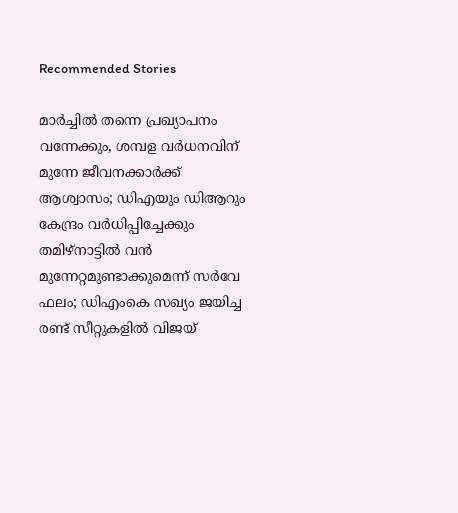Recommended Stories

മാർച്ചിൽ തന്നെ പ്രഖ്യാപനം വന്നേക്കും, ശമ്പള വർധനവിന് മുന്നേ ജീവനക്കാർക്ക് ആശ്വാസം; ഡിഎയും ഡിആറും കേന്ദ്രം വർധിപ്പിച്ചേക്കും
തമിഴ്‌നാട്ടിൽ വൻ മുന്നേറ്റമുണ്ടാക്കുമെന്ന് സർവേ ഫലം; ഡിഎംകെ സഖ്യം ജയിച്ച രണ്ട് സീറ്റുകളിൽ വിജയ്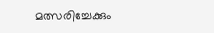മത്സരിച്ചേക്കും